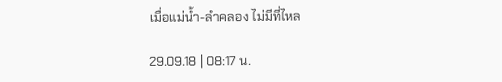เมื่อแม่น้ำ-ลำคลอง ไม่มีที่ไหล

29.09.18 | 08:17 น.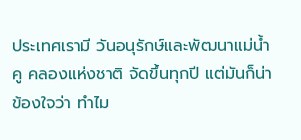ประเทศเรามี วันอนุรักษ์และพัฒนาแม่น้ำ คู คลองแห่งชาติ จัดขึ้นทุกปี แต่มันก็น่าข้องใจว่า ทำไม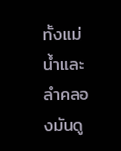ทั้งแม่น้ำและลำคลองมันดู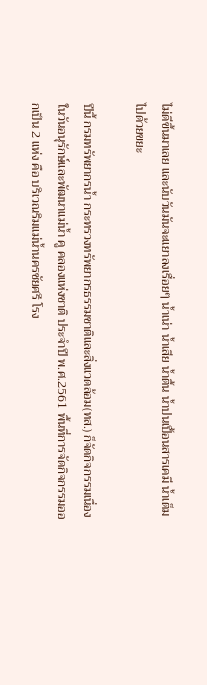ไม่ดีขึ้นมาเลย และนับวันมันจะแยาลงเรื่อยๆ น้ำเน่า น้ำเสีย น้ำตื้น น้ำปนเปื้อนสารเคมี น้ำเต็มไปด้วยขยะ

ปีนี้ กรมทรัพยากรน้ำ กระทรวงทรัพยากรธรรมชาติและสิ่งแวดล้อม(ทส.) ก็จัดกิจกรรมเนื่องในวันอนุรักษ์และพัฒนาแม่น้ำ คู คลองแห่งชาติ ประจำปี พ.ศ.2561 พื้นที่การจัดกิจกรรมออกเป็น 2 แห่ง คือ บริเวณริมแม่น้ำนครชัยศรี โรง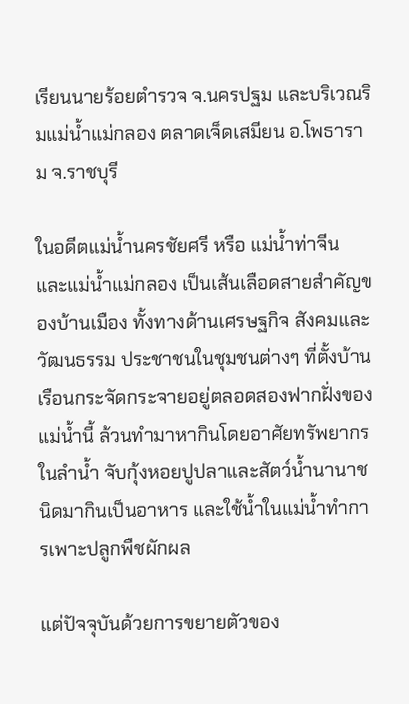เรียนนายร้อยตำรวจ จ.นครปฐม และบริเวณริมแม่น้ำแม่กลอง ตลาดเจ็ดเสมียน อ.โพธาราม จ.ราชบุรี

ในอดีตแม่น้ำนครชัยศรี หรือ แม่น้ำท่าจีน และแม่น้ำแม่กลอง เป็นเส้นเลือดสายสำคัญของบ้านเมือง ทั้งทางด้านเศรษฐกิจ สังคมและวัฒนธรรม ประชาชนในชุมชนต่างๆ ที่ตั้งบ้านเรือนกระจัดกระจายอยู่ตลอดสองฟากฝั่งของแม่น้ำนี้ ล้วนทำมาหากินโดยอาศัยทรัพยากรในลำน้ำ จับกุ้งหอยปูปลาและสัตว์น้ำนานาชนิดมากินเป็นอาหาร และใช้น้ำในแม่น้ำทำการเพาะปลูกพืชผักผล

แต่ปัจจุบันด้วยการขยายตัวของ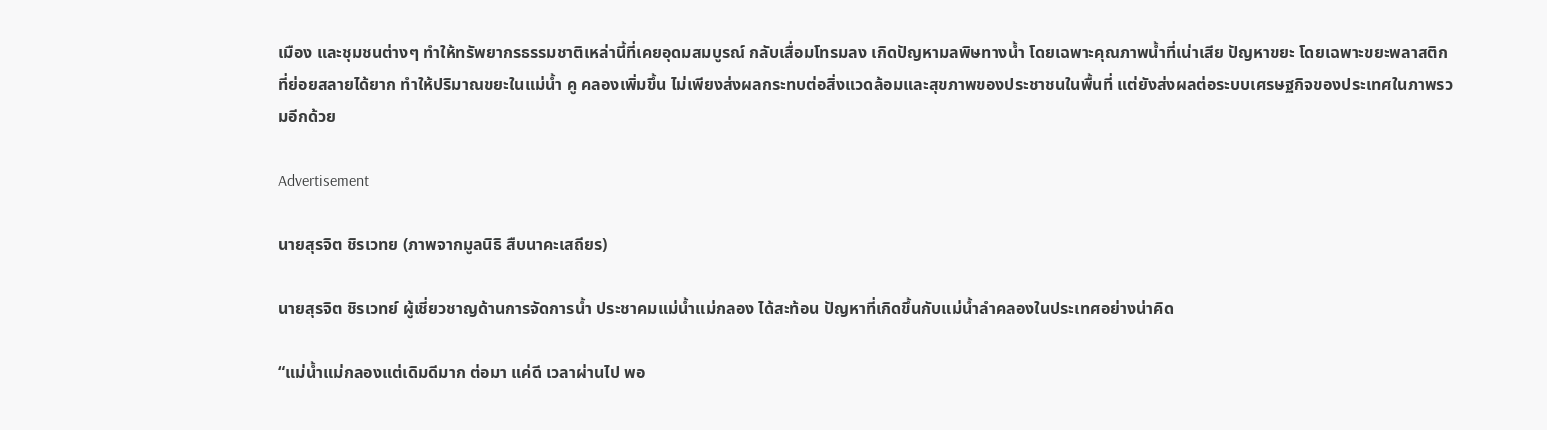เมือง และชุมชนต่างๆ ทำให้ทรัพยากรธรรมชาติเหล่านี้ที่เคยอุดมสมบูรณ์ กลับเสื่อมโทรมลง เกิดปัญหามลพิษทางน้ำ โดยเฉพาะคุณภาพน้ำที่เน่าเสีย ปัญหาขยะ โดยเฉพาะขยะพลาสติกที่ย่อยสลายได้ยาก ทำให้ปริมาณขยะในแม่น้ำ คู คลองเพิ่มขึ้น ไม่เพียงส่งผลกระทบต่อสิ่งแวดล้อมและสุขภาพของประชาชนในพื้นที่ แต่ยังส่งผลต่อระบบเศรษฐกิจของประเทศในภาพรวมอีกด้วย

Advertisement

นายสุรจิต ชิรเวทย (ภาพจากมูลนิธิ สืบนาคะเสถียร)

นายสุรจิต ชิรเวทย์ ผู้เชี่ยวชาญด้านการจัดการน้ำ ประชาคมแม่น้ำแม่กลอง ได้สะท้อน ปัญหาที่เกิดขึ้นกับแม่น้ำลำคลองในประเทศอย่างน่าคิด

“แม่น้ำแม่กลองแต่เดิมดีมาก ต่อมา แค่ดี เวลาผ่านไป พอ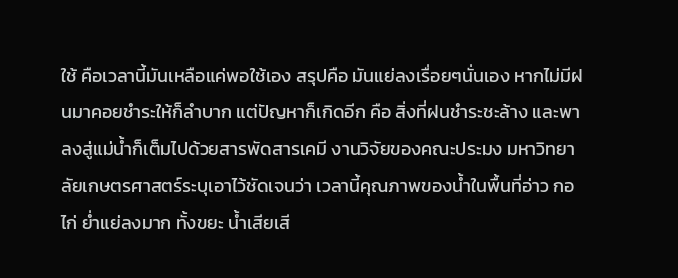ใช้ คือเวลานี้มันเหลือแค่พอใช้เอง สรุปคือ มันแย่ลงเรื่อยๆนั่นเอง หากไม่มีฝนมาคอยชำระให้ก็ลำบาก แต่ปัญหาก็เกิดอีก คือ สิ่งที่ฝนชำระชะล้าง และพาลงสู่แม่น้ำก็เต็มไปด้วยสารพัดสารเคมี งานวิจัยของคณะประมง มหาวิทยาลัยเกษตรศาสตร์ระบุเอาไว้ชัดเจนว่า เวลานี้คุณภาพของน้ำในพื้นที่อ่าว กอไก่ ย่ำแย่ลงมาก ทั้งขยะ น้ำเสียเสี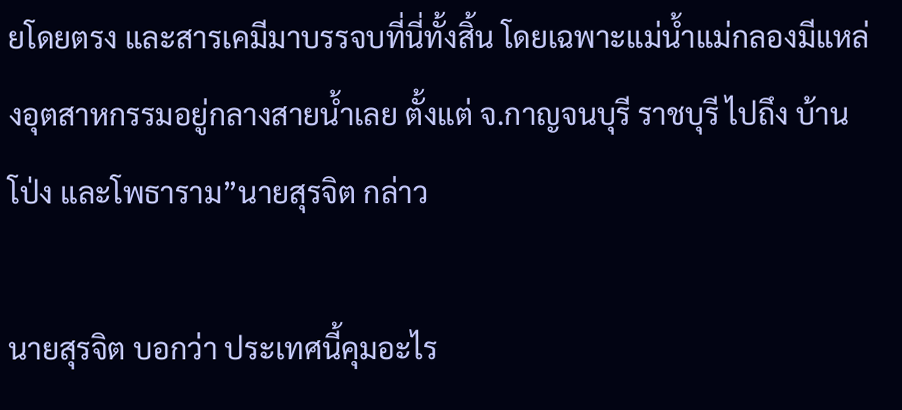ยโดยตรง และสารเคมีมาบรรจบที่นี่ทั้งสิ้น โดยเฉพาะแม่น้ำแม่กลองมีแหล่งอุตสาหกรรมอยู่กลางสายน้ำเลย ตั้งแต่ จ.กาญจนบุรี ราชบุรี ไปถึง บ้านโป่ง และโพธาราม”นายสุรจิต กล่าว

นายสุรจิต บอกว่า ประเทศนี้คุมอะไร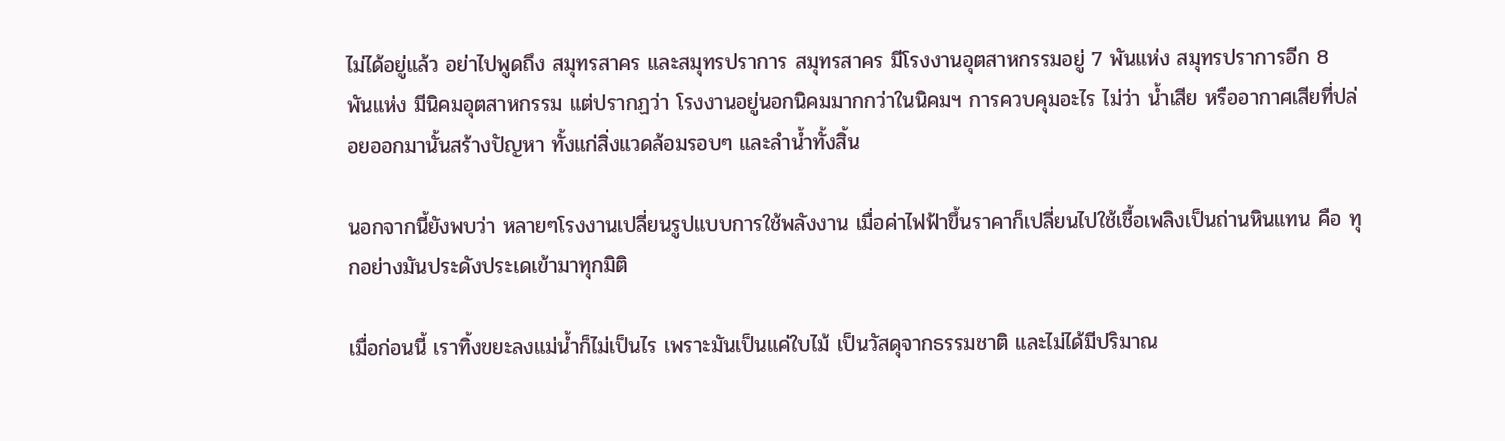ไม่ได้อยู่แล้ว อย่าไปพูดถึง สมุทรสาคร และสมุทรปราการ สมุทรสาคร มีโรงงานอุตสาหกรรมอยู่ 7 พันแห่ง สมุทรปราการอีก 8 พันแห่ง มีนิคมอุตสาหกรรม แต่ปรากฏว่า โรงงานอยู่นอกนิคมมากกว่าในนิคมฯ การควบคุมอะไร ไม่ว่า น้ำเสีย หรืออากาศเสียที่ปล่อยออกมานั้นสร้างปัญหา ทั้งแก่สิ่งแวดล้อมรอบๆ และลำน้ำทั้งสิ้น

นอกจากนี้ยังพบว่า หลายๆโรงงานเปลี่ยนรูปแบบการใช้พลังงาน เมื่อค่าไฟฟ้าขึ้นราคาก็เปลี่ยนไปใช้เชื้อเพลิงเป็นถ่านหินแทน คือ ทุกอย่างมันประดังประเดเข้ามาทุกมิติ

เมื่อก่อนนี้ เราทิ้งขยะลงแม่น้ำก็ไม่เป็นไร เพราะมันเป็นแค่ใบไม้ เป็นวัสดุจากธรรมชาติ และไม่ได้มีปริมาณ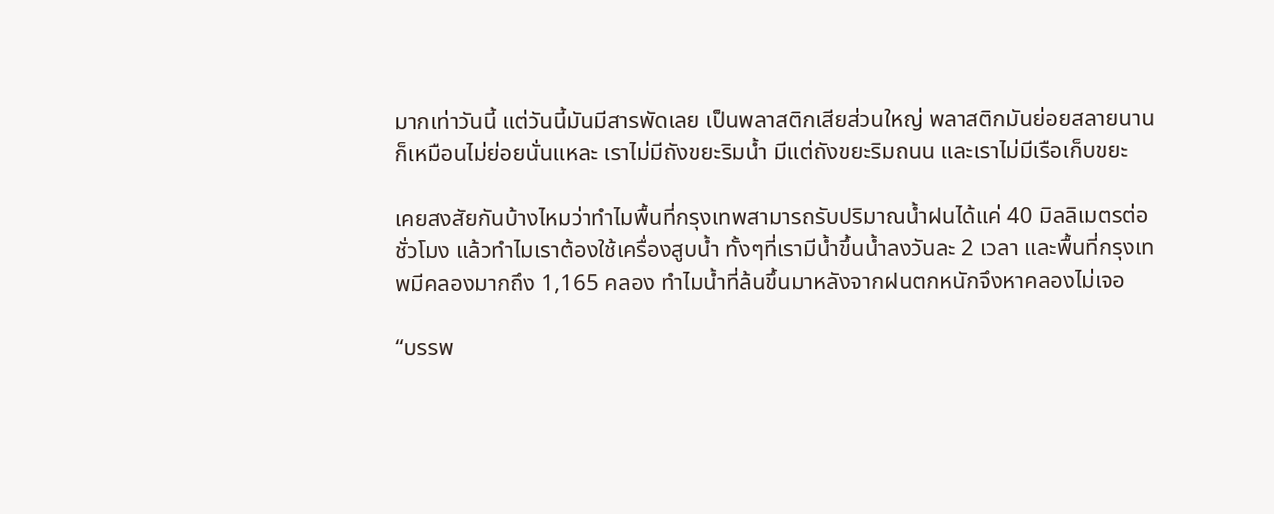มากเท่าวันนี้ แต่วันนี้มันมีสารพัดเลย เป็นพลาสติกเสียส่วนใหญ่ พลาสติกมันย่อยสลายนานก็เหมือนไม่ย่อยนั่นแหละ เราไม่มีถังขยะริมน้ำ มีแต่ถังขยะริมถนน และเราไม่มีเรือเก็บขยะ

เคยสงสัยกันบ้างไหมว่าทำไมพื้นที่กรุงเทพสามารถรับปริมาณน้ำฝนได้แค่ 40 มิลลิเมตรต่อชั่วโมง แล้วทำไมเราต้องใช้เครื่องสูบน้ำ ทั้งๆที่เรามีน้ำขึ้นน้ำลงวันละ 2 เวลา และพื้นที่กรุงเทพมีคลองมากถึง 1,165 คลอง ทำไมน้ำที่ล้นขึ้นมาหลังจากฝนตกหนักจึงหาคลองไม่เจอ

“บรรพ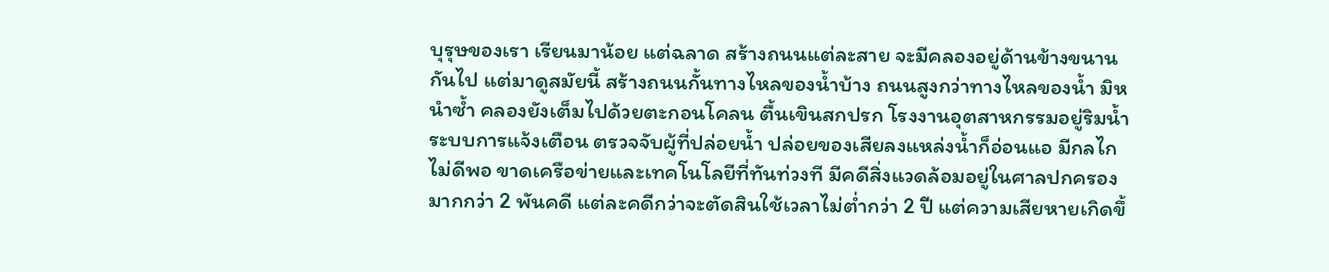บุรุษของเรา เรียนมาน้อย แต่ฉลาด สร้างถนนแต่ละสาย จะมีคลองอยู่ด้านข้างขนานกันไป แต่มาดูสมัยนี้ สร้างถนนกั้นทางไหลของน้ำบ้าง ถนนสูงกว่าทางไหลของน้ำ มิหนำซ้ำ คลองยังเต็มไปด้วยตะกอนโคลน ตื้นเขินสกปรก โรงงานอุตสาหกรรมอยู่ริมน้ำ ระบบการแจ้งเตือน ตรวจจับผู้ที่ปล่อยน้ำ ปล่อยของเสียลงแหล่งน้ำก็อ่อนแอ มีกลไกไม่ดีพอ ขาดเครือข่ายและเทคโนโลยีที่ทันท่วงที มีคดีสิ่งแวดล้อมอยู่ในศาลปกครองมากกว่า 2 พันคดี แต่ละคดีกว่าจะตัดสินใช้เวลาไม่ต่ำกว่า 2 ปี แต่ความเสียหายเกิดขึ้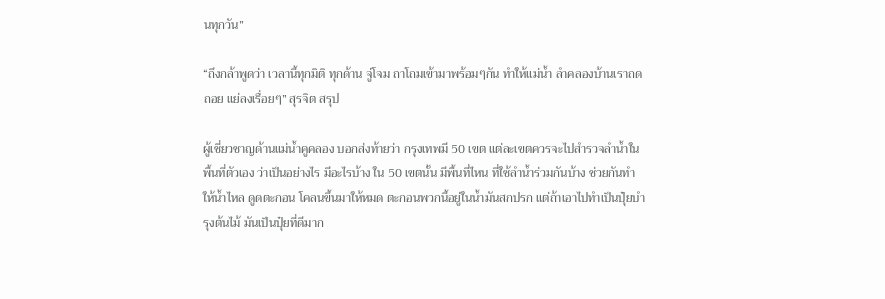นทุกวัน”

“ถึงกล้าพูดว่า เวลานี้ทุกมิติ ทุกด้าน จู่โจม ถาโถมเข้ามาพร้อมๆกัน ทำให้แม่น้ำ ลำคลองบ้านเราถดถอย แย่ลงเรื่อยๆ” สุรจิต สรุป

ผู้เชี่ยวชาญด้านแม่น้ำคูคลอง บอกส่งท้ายว่า กรุงเทพมี 50 เขต แต่ละเขตควรจะไปสำรวจลำน้ำในพื้นที่ตัวเอง ว่าเป็นอย่างไร มีอะไรบ้าง ใน 50 เขตนั้น มีพื้นที่ไหน ที่ใช้ลำน้ำร่วมกันบ้าง ช่วยกันทำให้น้ำไหล ดูดตะกอน โคลนขึ้นมาให้หมด ตะกอนพวกนี้อยู่ในน้ำมันสกปรก แต่ถ้าเอาไปทำเป็นปุ๋ยบำรุงต้นไม้ มันเป็นปุ๋ยที่ดีมาก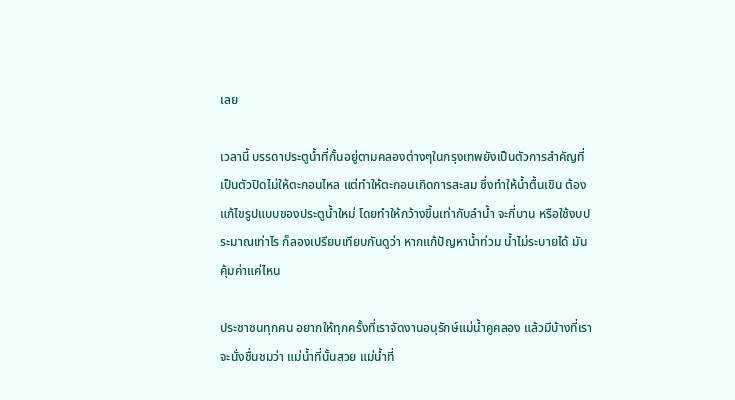เลย

เวลานี้ บรรดาประตูน้ำที่กั้นอยู่ตามคลองต่างๆในกรุงเทพยังเป็นตัวการสำคัญที่เป็นตัวปิดไม่ให้ตะกอนไหล แต่ทำให้ตะกอนเกิดการสะสม ซึ่งทำให้น้ำตื้นเขิน ต้องแก้ไขรูปแบบของประตูน้ำใหม่ โดยทำให้กว้างขึ้นเท่ากับลำน้ำ จะกี่บาน หรือใช้งบประมาณเท่าไร ก็ลองเปรียบเทียบกันดูว่า หากแก้ปัญหาน้ำท่วม น้ำไม่ระบายได้ มันคุ้มค่าแค่ไหน

ประชาชนทุกคน อยากให้ทุกครั้งที่เราจัดงานอนุรักษ์แม่น้ำคูคลอง แล้วมีบ้างที่เราจะนั่งชื่นชมว่า แม่น้ำที่นั้นสวย แม่น้ำที่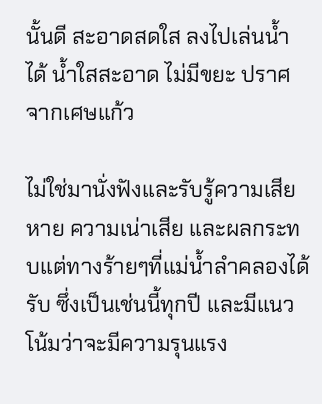นั้นดี สะอาดสดใส ลงไปเล่นน้ำได้ น้ำใสสะอาด ไม่มีขยะ ปราศจากเศษแก้ว

ไม่ใช่มานั่งฟังและรับรู้ความเสียหาย ความเน่าเสีย และผลกระทบแต่ทางร้ายๆที่แม่น้ำลำคลองได้รับ ซึ่งเป็นเช่นนี้ทุกปี และมีแนวโน้มว่าจะมีความรุนแรง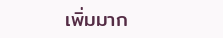เพิ่มมาก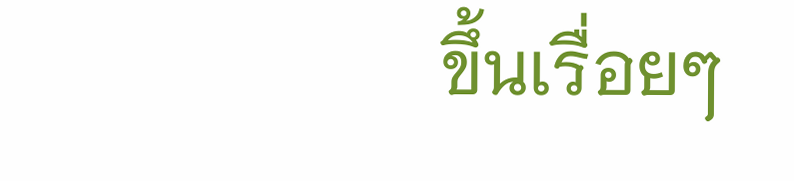ขึ้นเรื่อยๆ